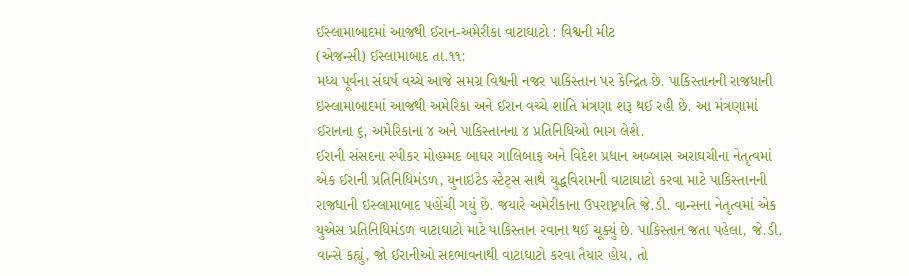ઈસ્લામાબાદમાં આજથી ઈરાન-અમેરીકા વાટાઘાટો : વિશ્વની મીટ
(એજન્સી) ઈસ્લામાબાદ તા.૧૧:
મધ્ય પૂર્વના સંઘર્ષ વચ્ચે આજે સમગ્ર વિશ્વની નજર પાકિસ્તાન પર કેન્દ્રિત છે. પાકિસ્તાનની રાજધાની ઇસ્લામાબાદમાં આજથી અમેરિકા અને ઈરાન વચ્ચે શાંતિ મંત્રણા શરૂ થઈ રહી છે. આ મંત્રણામાં ઈરાનના ૬, અમેરિકાના ૪ અને પાકિસ્તાનના ૪ પ્રતિનિધિઓ ભાગ લેશે.
ઈરાની સંસદના સ્પીકર મોહમ્મદ બાઘર ગાલિબાફ અને વિદેશ પ્રધાન અબ્બાસ અરાઘચીના નેતૃત્વમાં એક ઈરાની પ્રતિનિધિમંડળ, યુનાઇટેડ સ્ટેટ્સ સાથે યુદ્ધવિરામની વાટાઘાટો કરવા માટે પાકિસ્તાનની રાજધાની ઇસ્લામાબાદ પહોંચી ગયું છે. જયારે અમેરીકાના ઉપરાષ્ટ્રપતિ જે.ડી. વાન્સના નેતૃત્વમાં એક યુએસ પ્રતિનિધિમંડળ વાટાઘાટો માટે પાકિસ્તાન રવાના થઈ ચૂક્યું છે. પાકિસ્તાન જતા પહેલા, જે.ડી. વાન્સે કહ્યું, જો ઈરાનીઓ સદભાવનાથી વાટાઘાટો કરવા તૈયાર હોય, તો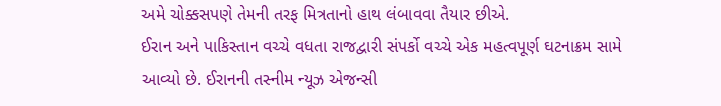અમે ચોક્કસપણે તેમની તરફ મિત્રતાનો હાથ લંબાવવા તૈયાર છીએ.
ઈરાન અને પાકિસ્તાન વચ્ચે વધતા રાજદ્વારી સંપર્કો વચ્ચે એક મહત્વપૂર્ણ ઘટનાક્રમ સામે આવ્યો છે. ઈરાનની તસ્નીમ ન્યૂઝ એજન્સી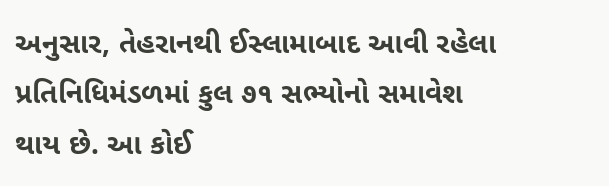અનુસાર, તેહરાનથી ઈસ્લામાબાદ આવી રહેલા પ્રતિનિધિમંડળમાં કુલ ૭૧ સભ્યોનો સમાવેશ થાય છે. આ કોઈ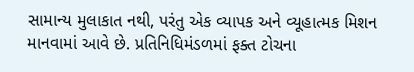સામાન્ય મુલાકાત નથી, પરંતુ એક વ્યાપક અને વ્યૂહાત્મક મિશન માનવામાં આવે છે. પ્રતિનિધિમંડળમાં ફક્ત ટોચના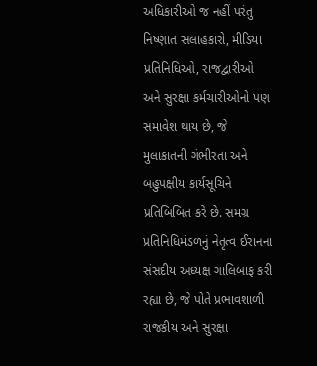અધિકારીઓ જ નહીં પરંતુ નિષ્ણાત સલાહકારો, મીડિયા પ્રતિનિધિઓ, રાજદ્વારીઓ અને સુરક્ષા કર્મચારીઓનો પણ સમાવેશ થાય છે, જે મુલાકાતની ગંભીરતા અને બહુપક્ષીય કાર્યસૂચિને પ્રતિબિબિત કરે છે. સમગ્ર પ્રતિનિધિમંડળનું નેતૃત્વ ઈરાનના સંસદીય અધ્યક્ષ ગાલિબાફ કરી રહ્યા છે, જે પોતે પ્રભાવશાળી રાજકીય અને સુરક્ષા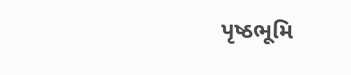પૃષ્ઠભૂમિ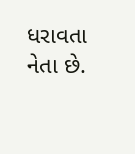ધરાવતા નેતા છે.